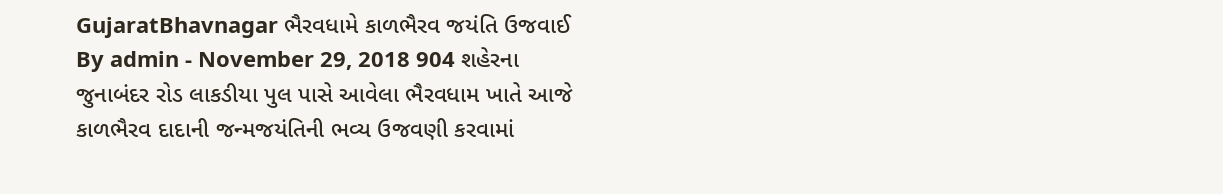GujaratBhavnagar ભૈરવધામે કાળભૈરવ જયંતિ ઉજવાઈ By admin - November 29, 2018 904 શહેરના જુનાબંદર રોડ લાકડીયા પુલ પાસે આવેલા ભૈરવધામ ખાતે આજે કાળભૈરવ દાદાની જન્મજયંતિની ભવ્ય ઉજવણી કરવામાં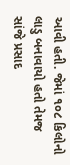આવી હતી. જેમાં ૧૦૮ કિલોનો લાડુ બનાવાયો હતો તેમજ સાંજે પ્રસાદ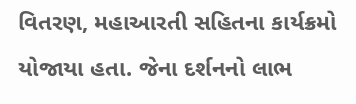વિતરણ, મહાઆરતી સહિતના કાર્યક્રમો યોજાયા હતા. જેના દર્શનનો લાભ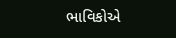ભાવિકોએ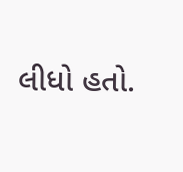લીધો હતો.